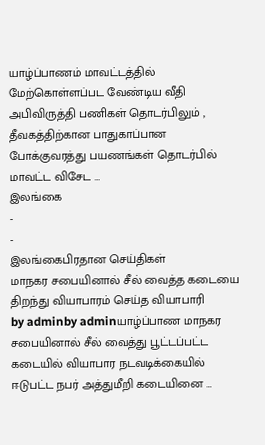யாழ்ப்பாணம் மாவட்டத்தில் மேற்கொள்ளப்பட வேண்டிய வீதி அபிவிருத்தி பணிகள் தொடர்பிலும் , தீவகத்திற்கான பாதுகாப்பான போக்குவரத்து பயணங்கள் தொடர்பில் மாவட்ட விசேட …
இலங்கை
-
-
இலங்கைபிரதான செய்திகள்
மாநகர சபையினால் சீல் வைத்த கடையை திறந்து வியாபாரம் செய்த வியாபாரி
by adminby adminயாழ்ப்பாண மாநகர சபையினால் சீல் வைத்து பூட்டப்பட்ட கடையில் வியாபார நடவடிக்கையில் ஈடுபட்ட நபர் அத்துமீறி கடையினை …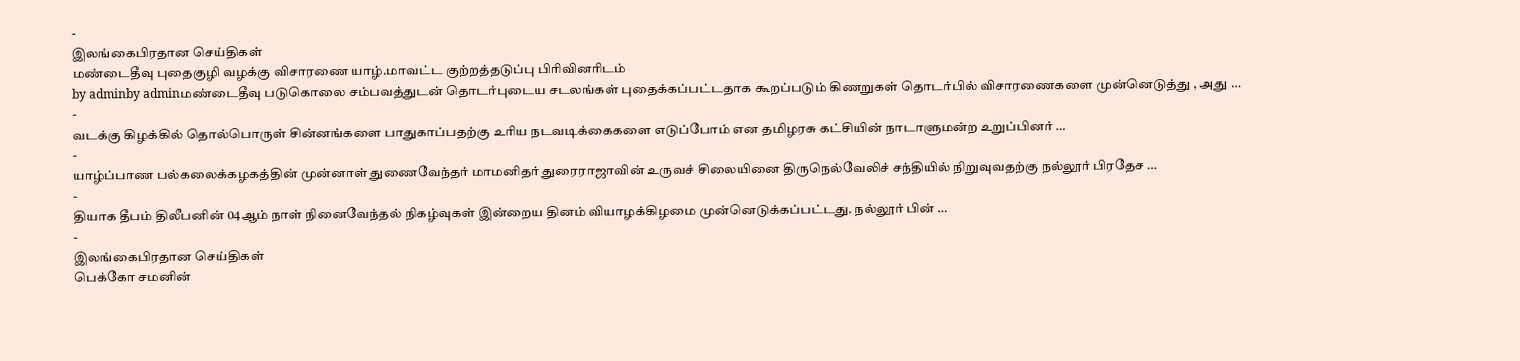-
இலங்கைபிரதான செய்திகள்
மண்டைதீவு புதைகுழி வழக்கு விசாரணை யாழ்.மாவட்ட குற்றத்தடுப்பு பிரிவினரிடம்
by adminby adminமண்டைதீவு படுகொலை சம்பவத்துடன் தொடர்புடைய சடலங்கள் புதைக்கப்பட்டதாக கூறப்படும் கிணறுகள் தொடர்பில் விசாரணைகளை முன்னெடுத்து , அது …
-
வடக்கு கிழக்கில் தொல்பொருள் சின்னங்களை பாதுகாப்பதற்கு உரிய நடவடிக்கைகளை எடுப்போம் என தமிழரசு கட்சியின் நாடாளுமன்ற உறுப்பினர் …
-
யாழ்ப்பாண பல்கலைக்கழகத்தின் முன்னாள் துணைவேந்தர் மாமனிதர் துரைராஜாவின் உருவச் சிலையினை திருநெல்வேலிச் சந்தியில் நிறுவுவதற்கு நல்லூர் பிரதேச …
-
தியாக தீபம் திலீபனின் 04ஆம் நாள் நினைவேந்தல் நிகழ்வுகள் இன்றைய தினம் வியாழக்கிழமை முன்னெடுக்கப்பட்டது. நல்லூர் பின் …
-
இலங்கைபிரதான செய்திகள்
பெக்கோ சமனின்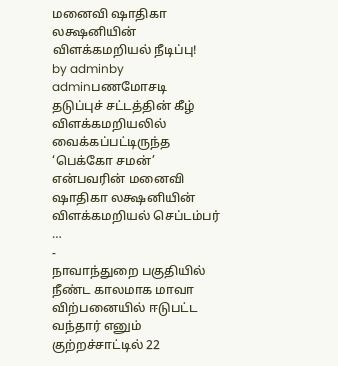மனைவி ஷாதிகா லக்ஷனியின் விளக்கமறியல் நீடிப்பு!
by adminby adminபணமோசடி தடுப்புச் சட்டத்தின் கீழ் விளக்கமறியலில் வைக்கப்பட்டிருந்த ‘பெக்கோ சமன்’ என்பவரின் மனைவி ஷாதிகா லக்ஷனியின் விளக்கமறியல் செப்டம்பர் …
-
நாவாந்துறை பகுதியில் நீண்ட காலமாக மாவா விற்பனையில் ஈடுபட்ட வந்தார் எனும் குற்றச்சாட்டில் 22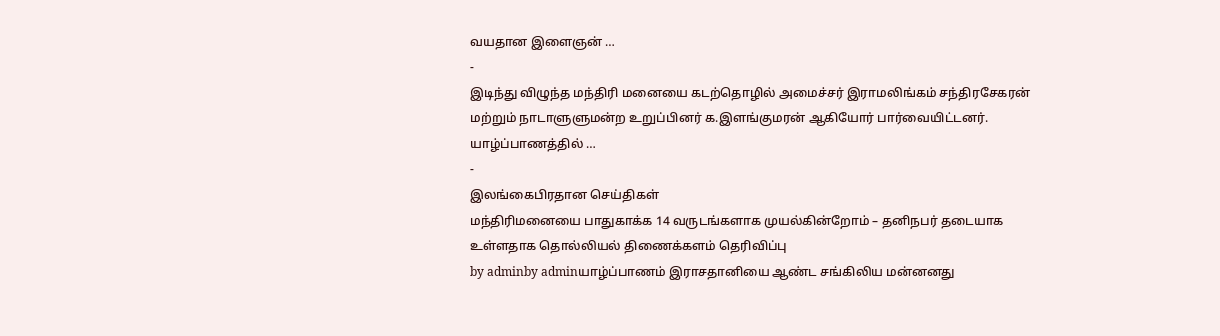வயதான இளைஞன் …
-
இடிந்து விழுந்த மந்திரி மனையை கடற்தொழில் அமைச்சர் இராமலிங்கம் சந்திரசேகரன் மற்றும் நாடாளுளுமன்ற உறுப்பினர் க.இளங்குமரன் ஆகியோர் பார்வையிட்டனர். யாழ்ப்பாணத்தில் …
-
இலங்கைபிரதான செய்திகள்
மந்திரிமனையை பாதுகாக்க 14 வருடங்களாக முயல்கின்றோம் – தனிநபர் தடையாக உள்ளதாக தொல்லியல் திணைக்களம் தெரிவிப்பு
by adminby adminயாழ்ப்பாணம் இராசதானியை ஆண்ட சங்கிலிய மன்னனது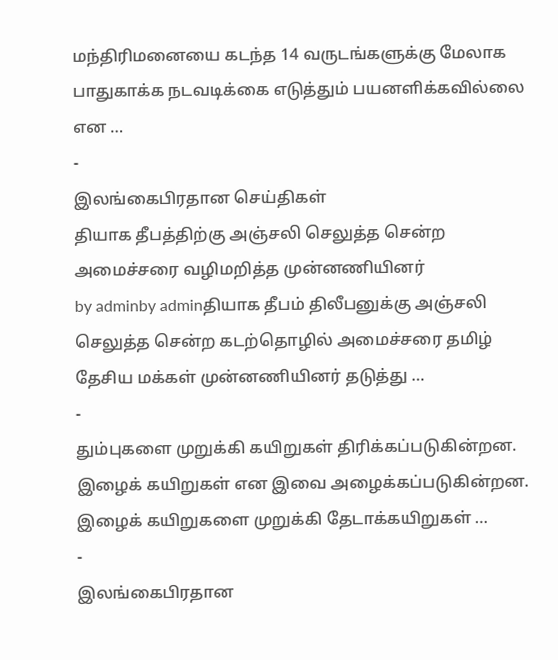மந்திரிமனையை கடந்த 14 வருடங்களுக்கு மேலாக பாதுகாக்க நடவடிக்கை எடுத்தும் பயனளிக்கவில்லை என …
-
இலங்கைபிரதான செய்திகள்
தியாக தீபத்திற்கு அஞ்சலி செலுத்த சென்ற அமைச்சரை வழிமறித்த முன்னணியினர்
by adminby adminதியாக தீபம் திலீபனுக்கு அஞ்சலி செலுத்த சென்ற கடற்தொழில் அமைச்சரை தமிழ் தேசிய மக்கள் முன்னணியினர் தடுத்து …
-
தும்புகளை முறுக்கி கயிறுகள் திரிக்கப்படுகின்றன. இழைக் கயிறுகள் என இவை அழைக்கப்படுகின்றன. இழைக் கயிறுகளை முறுக்கி தேடாக்கயிறுகள் …
-
இலங்கைபிரதான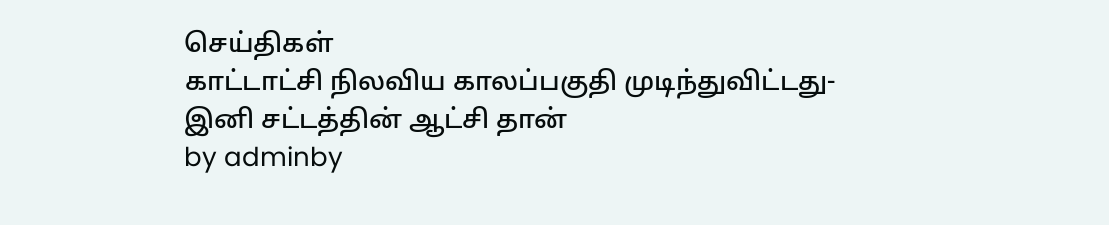செய்திகள்
காட்டாட்சி நிலவிய காலப்பகுதி முடிந்துவிட்டது- இனி சட்டத்தின் ஆட்சி தான்
by adminby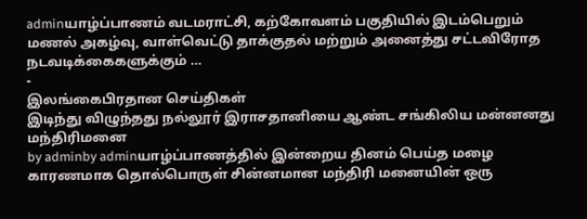adminயாழ்ப்பாணம் வடமராட்சி, கற்கோவளம் பகுதியில் இடம்பெறும் மணல் அகழ்வு, வாள்வெட்டு தாக்குதல் மற்றும் அனைத்து சட்டவிரோத நடவடிக்கைகளுக்கும் …
-
இலங்கைபிரதான செய்திகள்
இடிந்து விழுந்தது நல்லூர் இராசதானியை ஆண்ட சங்கிலிய மன்னனது மந்திரிமனை
by adminby adminயாழ்ப்பாணத்தில் இன்றைய தினம் பெய்த மழை காரணமாக தொல்பொருள் சின்னமான மந்திரி மனையின் ஒரு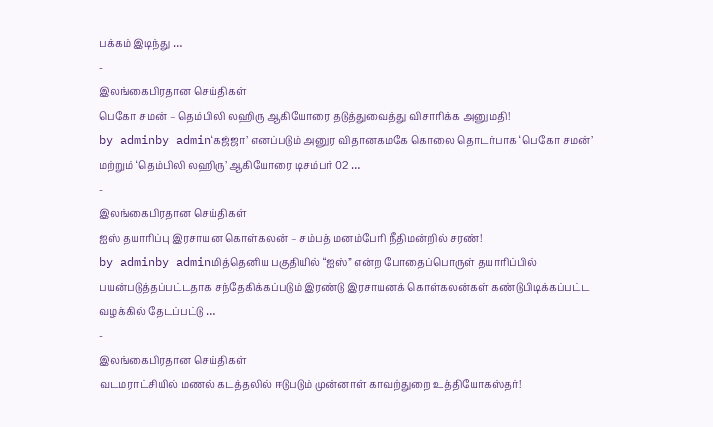பக்கம் இடிந்து …
-
இலங்கைபிரதான செய்திகள்
பெகோ சமன் – தெம்பிலி லஹிரு ஆகியோரை தடுத்துவைத்து விசாரிக்க அனுமதி!
by adminby admin‘கஜ்ஜா’ எனப்படும் அனுர விதானகமகே கொலை தொடர்பாக ‘பெகோ சமன்’ மற்றும் ‘தெம்பிலி லஹிரு’ ஆகியோரை டிசம்பர் 02 …
-
இலங்கைபிரதான செய்திகள்
ஐஸ் தயாரிப்பு இரசாயன கொள்கலன் – சம்பத் மனம்பேரி நீதிமன்றில் சரண்!
by adminby adminமித்தெனிய பகுதியில் “ஐஸ்” என்ற போதைப்பொருள் தயாரிப்பில் பயன்படுத்தப்பட்டதாக சந்தேகிக்கப்படும் இரண்டு இரசாயனக் கொள்கலன்கள் கண்டுபிடிக்கப்பட்ட வழக்கில் தேடப்பட்டு …
-
இலங்கைபிரதான செய்திகள்
வடமராட்சியில் மணல் கடத்தலில் ஈடுபடும் முன்னாள் காவற்துறை உத்தியோகஸ்தர்!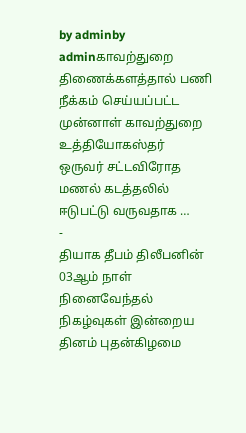by adminby adminகாவற்துறை திணைக்களத்தால் பணி நீக்கம் செய்யப்பட்ட முன்னாள் காவற்துறை உத்தியோகஸ்தர் ஒருவர் சட்டவிரோத மணல் கடத்தலில் ஈடுபட்டு வருவதாக …
-
தியாக தீபம் திலீபனின் 03ஆம் நாள் நினைவேந்தல் நிகழ்வுகள் இன்றைய தினம் புதன்கிழமை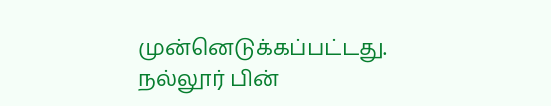முன்னெடுக்கப்பட்டது. நல்லூர் பின்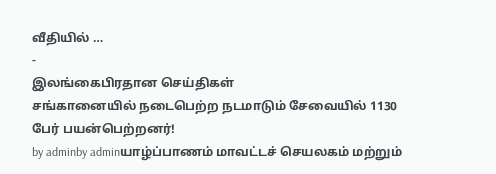வீதியில் …
-
இலங்கைபிரதான செய்திகள்
சங்கானையில் நடைபெற்ற நடமாடும் சேவையில் 1130 பேர் பயன்பெற்றனர்!
by adminby adminயாழ்ப்பாணம் மாவட்டச் செயலகம் மற்றும்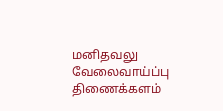மனிதவலு வேலைவாய்ப்பு திணைக்களம்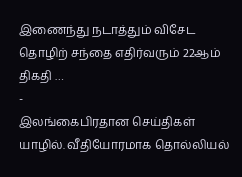இணைந்து நடாத்தும் விசேட தொழிற் சந்தை எதிர்வரும் 22ஆம் திகதி …
-
இலங்கைபிரதான செய்திகள்
யாழில். வீதியோரமாக தொல்லியல்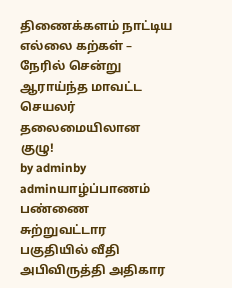திணைக்களம் நாட்டிய எல்லை கற்கள் – நேரில் சென்று ஆராய்ந்த மாவட்ட செயலர் தலைமையிலான குழு!
by adminby adminயாழ்ப்பாணம் பண்ணை சுற்றுவட்டார பகுதியில் வீதி அபிவிருத்தி அதிகார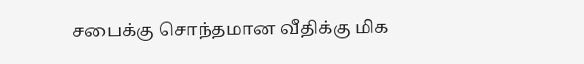சபைக்கு சொந்தமான வீதிக்கு மிக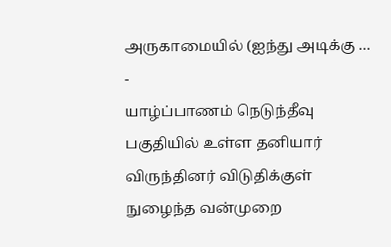அருகாமையில் (ஐந்து அடிக்கு …
-
யாழ்ப்பாணம் நெடுந்தீவு பகுதியில் உள்ள தனியார் விருந்தினர் விடுதிக்குள் நுழைந்த வன்முறை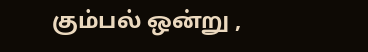கும்பல் ஒன்று ,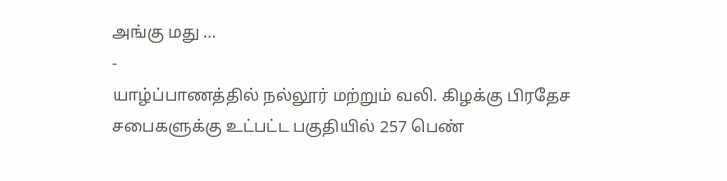அங்கு மது …
-
யாழ்ப்பாணத்தில் நல்லூர் மற்றும் வலி. கிழக்கு பிரதேச சபைகளுக்கு உட்பட்ட பகுதியில் 257 பெண்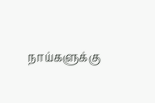நாய்களுக்கு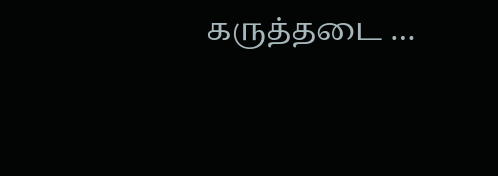கருத்தடை …